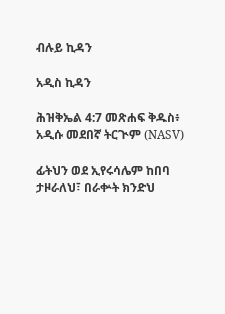ብሉይ ኪዳን

አዲስ ኪዳን

ሕዝቅኤል 4:7 መጽሐፍ ቅዱስ፥ አዲሱ መደበኛ ትርጒም (NASV)

ፊትህን ወደ ኢየሩሳሌም ከበባ ታዞራለህ፣ በራቍት ክንድህ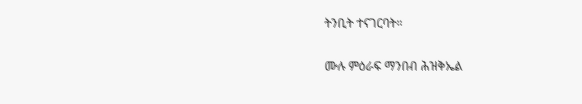ትንቢት ተናገርባት።

ሙሉ ምዕራፍ ማንበብ ሕዝቅኤል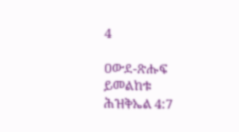4

ዐውደ-ጽሑፍ ይመልከቱ ሕዝቅኤል 4:7